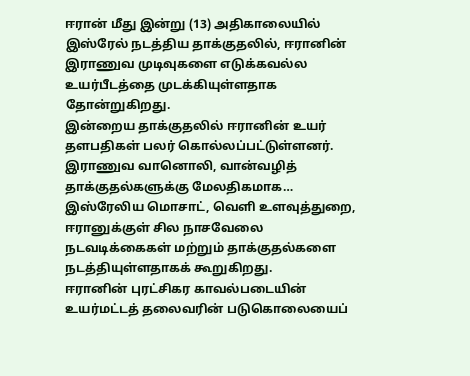ஈரான் மீது இன்று (13) அதிகாலையில் இஸ்ரேல் நடத்திய தாக்குதலில், ஈரானின் இராணுவ முடிவுகளை எடுக்கவல்ல உயர்பீடத்தை முடக்கியுள்ளதாக தோன்றுகிறது.
இன்றைய தாக்குதலில் ஈரானின் உயர் தளபதிகள் பலர் கொல்லப்பட்டுள்ளனர்.
இராணுவ வானொலி, வான்வழித் தாக்குதல்களுக்கு மேலதிகமாக… இஸ்ரேலிய மொசாட், வெளி உளவுத்துறை, ஈரானுக்குள் சில நாசவேலை நடவடிக்கைகள் மற்றும் தாக்குதல்களை நடத்தியுள்ளதாகக் கூறுகிறது.
ஈரானின் புரட்சிகர காவல்படையின் உயர்மட்டத் தலைவரின் படுகொலையைப்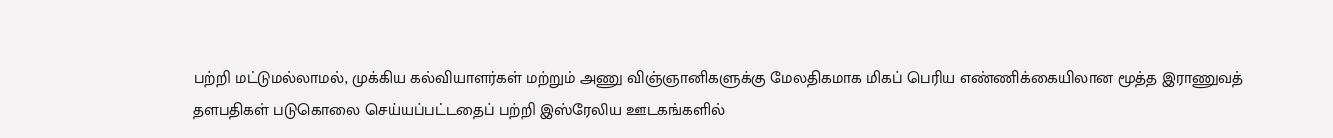பற்றி மட்டுமல்லாமல், முக்கிய கல்வியாளர்கள் மற்றும் அணு விஞ்ஞானிகளுக்கு மேலதிகமாக மிகப் பெரிய எண்ணிக்கையிலான மூத்த இராணுவத் தளபதிகள் படுகொலை செய்யப்பட்டதைப் பற்றி இஸ்ரேலிய ஊடகங்களில்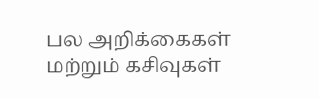பல அறிக்கைகள் மற்றும் கசிவுகள்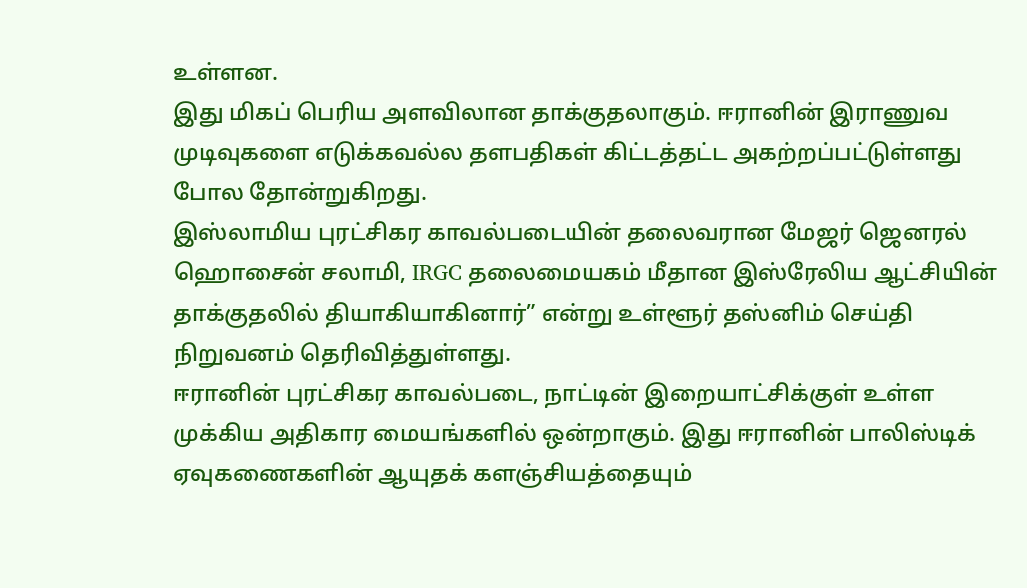உள்ளன.
இது மிகப் பெரிய அளவிலான தாக்குதலாகும். ஈரானின் இராணுவ முடிவுகளை எடுக்கவல்ல தளபதிகள் கிட்டத்தட்ட அகற்றப்பட்டுள்ளது போல தோன்றுகிறது.
இஸ்லாமிய புரட்சிகர காவல்படையின் தலைவரான மேஜர் ஜெனரல் ஹொசைன் சலாமி, IRGC தலைமையகம் மீதான இஸ்ரேலிய ஆட்சியின் தாக்குதலில் தியாகியாகினார்” என்று உள்ளூர் தஸ்னிம் செய்தி நிறுவனம் தெரிவித்துள்ளது.
ஈரானின் புரட்சிகர காவல்படை, நாட்டின் இறையாட்சிக்குள் உள்ள முக்கிய அதிகார மையங்களில் ஒன்றாகும். இது ஈரானின் பாலிஸ்டிக் ஏவுகணைகளின் ஆயுதக் களஞ்சியத்தையும்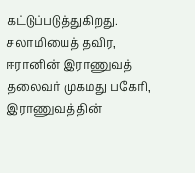கட்டுப்படுத்துகிறது.
சலாமியைத் தவிர, ஈரானின் இராணுவத் தலைவர் முகமது பகேரி, இராணுவத்தின்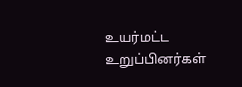உயர்மட்ட உறுப்பினர்கள்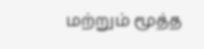மற்றும் மூத்த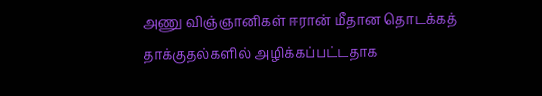அணு விஞ்ஞானிகள் ஈரான் மீதான தொடக்கத் தாக்குதல்களில் அழிக்கப்பட்டதாக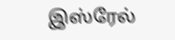இஸ்ரேல்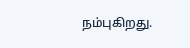நம்புகிறது.